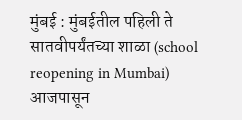मुंबई : मुंबईतील पहिली ते सातवीपर्यंतच्या शाळा (school reopening in Mumbai) आजपासून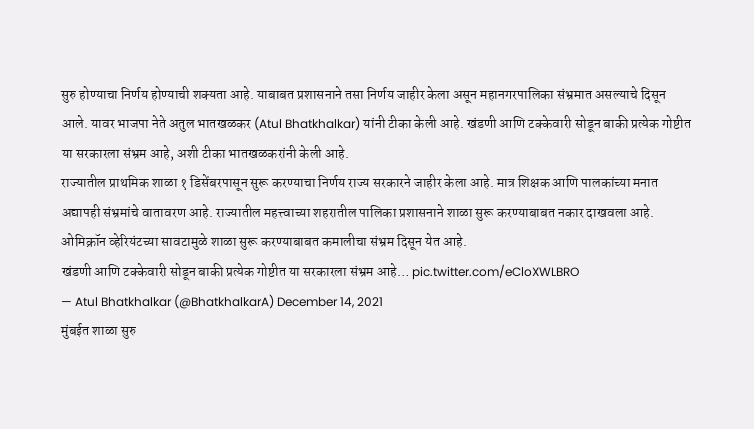सुरु होण्याचा निर्णय होण्याची शक्यता आहे. याबाबत प्रशासनाने तसा निर्णय जाहीर केला असून महानगरपालिका संभ्रमात असल्याचे दिसून आले. यावर भाजपा नेते अतुल भातखळकर (Atul Bhatkhalkar) यांनी टीका केली आहे. खंडणी आणि टक्केवारी सोडून बाकी प्रत्येक गोष्टीत या सरकारला संभ्रम आहे, अशी टीका भातखळकरांनी केली आहे.
राज्यातील प्राथमिक शाळा १ डिसेंबरपासून सुरू करण्याचा निर्णय राज्य सरकारने जाहीर केला आहे. मात्र शिक्षक आणि पालकांच्या मनात अद्यापही संभ्रमांचे वातावरण आहे. राज्यातील महत्त्वाच्या शहरातील पालिका प्रशासनाने शाळा सुरू करण्याबाबत नकार दाखवला आहे. ओमिक्रॉन व्हेरियंटच्या सावटामुळे शाळा सुरू करण्याबाबत कमालीचा संभ्रम दिसून येत आहे.
खंडणी आणि टक्केवारी सोडून बाकी प्रत्येक गोष्टीत या सरकारला संभ्रम आहे… pic.twitter.com/eCloXWLBRO
— Atul Bhatkhalkar (@BhatkhalkarA) December 14, 2021
मुंबईत शाळा सुरु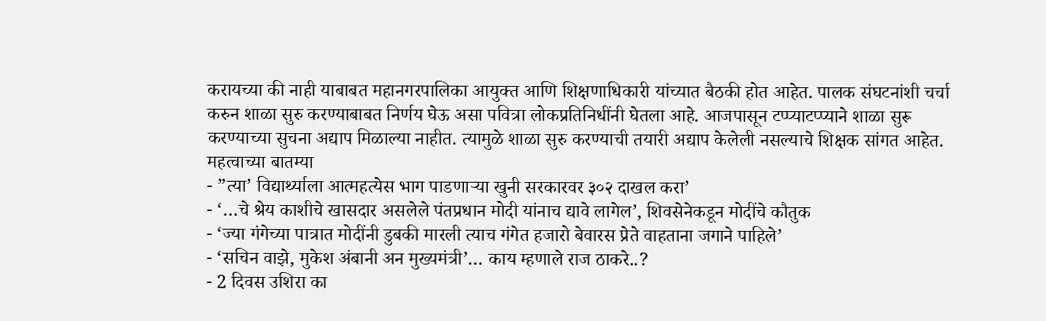करायच्या की नाही याबाबत महानगरपालिका आयुक्त आणि शिक्षणाधिकारी यांच्यात बैठकी होत आहेत. पालक संघटनांशी चर्चा करुन शाळा सुरु करण्याबाबत निर्णय घेऊ असा पवित्रा लोकप्रतिनिधींनी घेतला आहे. आजपासून टप्प्याटप्प्याने शाळा सुरू करण्याच्या सुचना अद्याप मिळाल्या नाहीत. त्यामुळे शाळा सुरु करण्याची तयारी अद्याप केलेली नसल्याचे शिक्षक सांगत आहेत.
महत्वाच्या बातम्या
- ”त्या’ विद्यार्थ्याला आत्महत्येस भाग पाडणाऱ्या खुनी सरकारवर ३०२ दाखल करा’
- ‘…चे श्रेय काशीचे खासदार असलेले पंतप्रधान मोदी यांनाच द्यावे लागेल’, शिवसेनेकडून मोदींचे कौतुक
- ‘ज्या गंगेच्या पात्रात मोदींनी डुबकी मारली त्याच गंगेत हजारो बेवारस प्रेते वाहताना जगाने पाहिले’
- ‘सचिन वाझे, मुकेश अंबानी अन मुख्यमंत्री’… काय म्हणाले राज ठाकरे..?
- 2 दिवस उशिरा का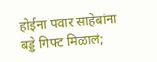होईना पवार साहेबांना बड्डे गिफ्ट मिळालं;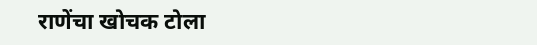राणेंचा खोचक टोला